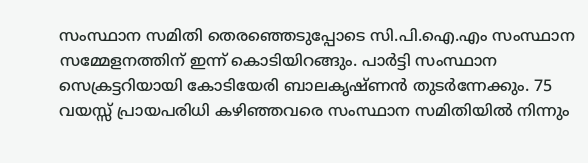സംസ്ഥാന സമിതി തെരഞ്ഞെടുപ്പോടെ സി.പി.ഐ.എം സംസ്ഥാന സമ്മേളനത്തിന് ഇന്ന് കൊടിയിറങ്ങും. പാര്‍ട്ടി സംസ്ഥാന സെക്രട്ടറിയായി കോടിയേരി ബാലകൃഷ്ണന്‍ തുടര്‍ന്നേക്കും. 75 വയസ്സ് പ്രായപരിധി കഴിഞ്ഞവരെ സംസ്ഥാന സമിതിയില്‍ നിന്നും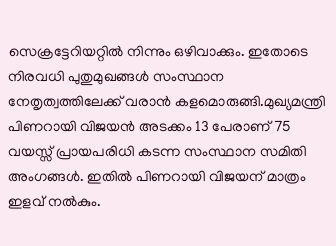സെക്രട്ടേറിയറ്റില്‍ നിന്നും ഒഴിവാക്കും. ഇതോടെ നിരവധി പുതുമുഖങ്ങള്‍ സംസ്ഥാന നേതൃത്വത്തിലേക്ക് വരാന്‍ കളമൊരുങ്ങി.മുഖ്യമന്ത്രി പിണറായി വിജയന്‍ അടക്കം 13 പേരാണ് 75 വയസ്സ് പ്രായപരിധി കടന്ന സംസ്ഥാന സമിതി അംഗങ്ങള്‍. ഇതില്‍ പിണറായി വിജയന് മാത്രം ഇളവ് നല്‍കും.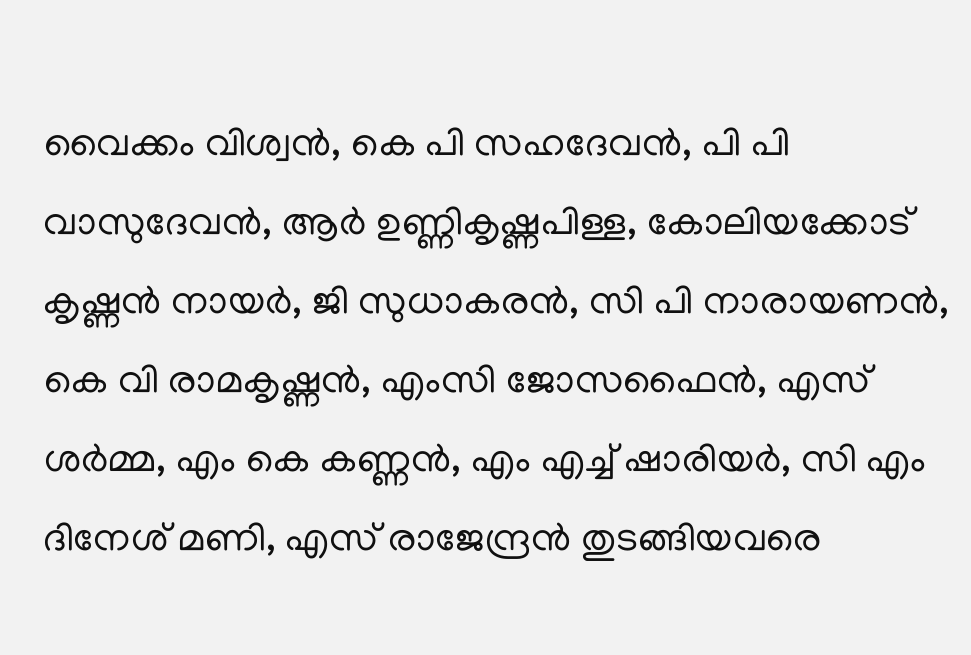വൈക്കം വിശ്വന്‍, കെ പി സഹദേവന്‍, പി പി വാസുദേവന്‍, ആര്‍ ഉണ്ണികൃഷ്ണപിള്ള, കോലിയക്കോട് കൃഷ്ണന്‍ നായര്‍, ജി സുധാകരന്‍, സി പി നാരായണന്‍, കെ വി രാമകൃഷ്ണന്‍, എംസി ജോസഫൈന്‍, എസ് ശര്‍മ്മ, എം കെ കണ്ണന്‍, എം എച്ച് ഷാരിയര്‍, സി എം ദിനേശ് മണി, എസ് രാജേന്ദ്രന്‍ തുടങ്ങിയവരെ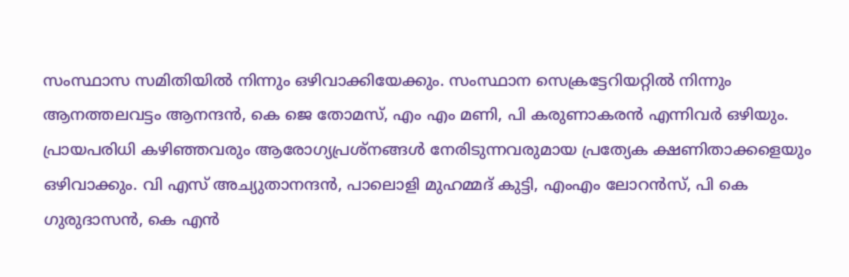സംസ്ഥാസ സമിതിയില്‍ നിന്നും ഒഴിവാക്കിയേക്കും. സംസ്ഥാന സെക്രട്ടേറിയറ്റില്‍ നിന്നും ആനത്തലവട്ടം ആനന്ദന്‍, കെ ജെ തോമസ്, എം എം മണി, പി കരുണാകരന്‍ എന്നിവര്‍ ഒഴിയും. പ്രായപരിധി കഴിഞ്ഞവരും ആരോഗ്യപ്രശ്‌നങ്ങള്‍ നേരിടുന്നവരുമായ പ്രത്യേക ക്ഷണിതാക്കളെയും ഒഴിവാക്കും. വി എസ് അച്യുതാനന്ദന്‍, പാലൊളി മുഹമ്മദ് കുട്ടി, എംഎം ലോറന്‍സ്, പി കെ ഗുരുദാസന്‍, കെ എന്‍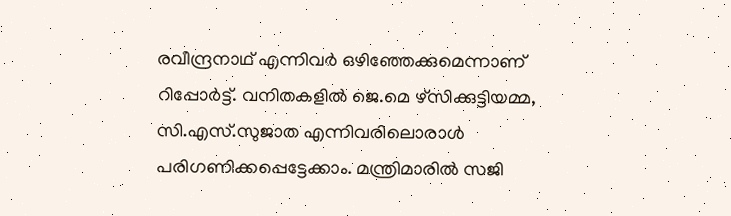രവീന്ദ്രനാഥ് എന്നിവര്‍ ഒഴിഞ്ഞേക്കുമെന്നാണ് റിപ്പോര്‍ട്ട്. വനിതകളിൽ ജെ.മെ ഴ്‌സിക്കുട്ടിയമ്മ, സി.എസ്.സുജാത എന്നിവരിലൊരാൾ പരിഗണിക്കപ്പെട്ടേക്കാം. മന്ത്രിമാരിൽ സജി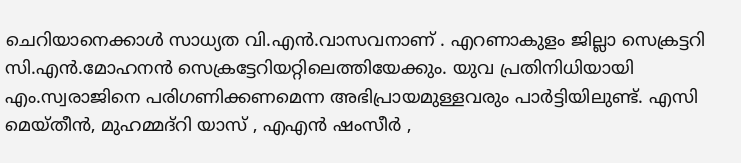ചെറിയാനെക്കാൾ സാധ്യത വി.എൻ.വാസവനാണ് . എറണാകുളം ജില്ലാ സെക്രട്ടറി സി.എൻ.മോഹനൻ സെക്രട്ടേറിയറ്റിലെത്തിയേക്കും. യുവ പ്രതിനിധിയായി എം.സ്വരാജിനെ പരിഗണിക്കണമെന്ന അഭിപ്രായമുള്ളവരും പാർട്ടിയിലുണ്ട്. എസി മെയ്തീൻ, മുഹമ്മദ്‌റി യാസ് , എഎൻ ഷംസീർ ,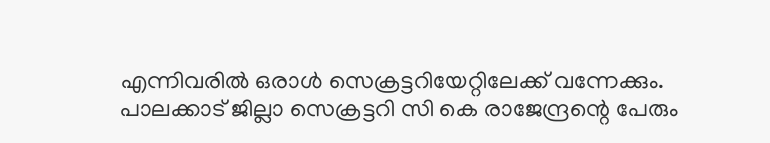എന്നിവരിൽ ഒരാൾ സെക്രട്ടറിയേറ്റിലേക്ക് വന്നേക്കും. പാലക്കാട് ജില്ലാ സെക്രട്ടറി സി കെ രാജേന്ദ്രന്റെ പേരും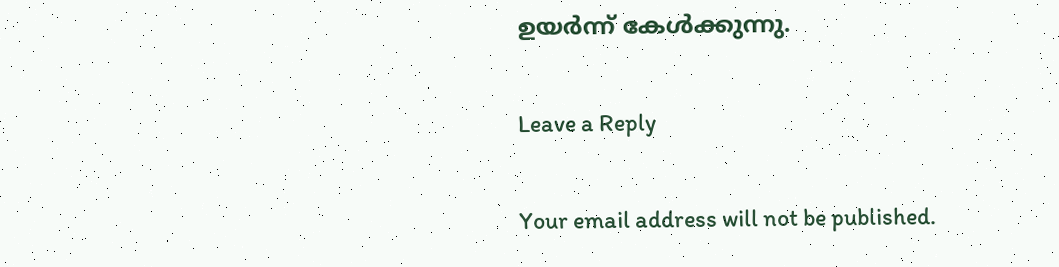ഉയർന്ന് കേൾക്കുന്നു.

Leave a Reply

Your email address will not be published.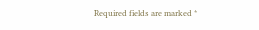Required fields are marked *